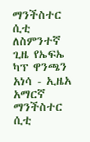ማንችስተር ሲቲ ለስምንተኛ ጊዜ የኤፍኤ ካፕ ዋንጫን አነሳ - ኢዜአ አማርኛ
ማንችስተር ሲቲ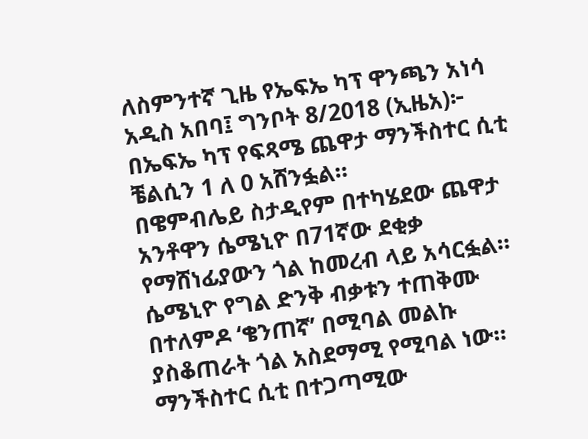ለስምንተኛ ጊዜ የኤፍኤ ካፕ ዋንጫን አነሳ
አዲስ አበባ፤ ግንቦት 8/2018 (ኢዜአ)፦ በኤፍኤ ካፕ የፍጻሜ ጨዋታ ማንችስተር ሲቲ ቼልሲን 1 ለ 0 አሸንፏል።
በዌምብሌይ ስታዲየም በተካሄደው ጨዋታ አንቶዋን ሴሜኒዮ በ71ኛው ደቂቃ የማሸነፊያውን ጎል ከመረብ ላይ አሳርፏል።
ሴሜኒዮ የግል ድንቅ ብቃቱን ተጠቅሙ በተለምዶ ‘ቄንጠኛ’ በሚባል መልኩ ያስቆጠራት ጎል አስደማሚ የሚባል ነው።
ማንችስተር ሲቲ በተጋጣሚው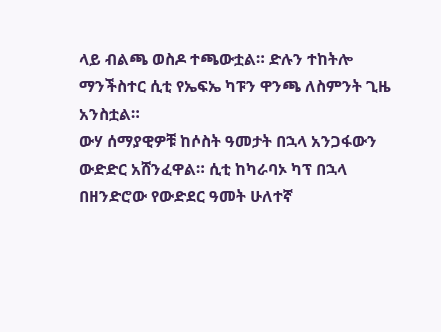ላይ ብልጫ ወስዶ ተጫውቷል። ድሉን ተከትሎ ማንችስተር ሲቲ የኤፍኤ ካፑን ዋንጫ ለስምንት ጊዜ አንስቷል።
ውሃ ሰማያዊዎቹ ከሶስት ዓመታት በኋላ አንጋፋውን ውድድር አሸንፈዋል። ሲቲ ከካራባኦ ካፕ በኋላ በዘንድሮው የውድደር ዓመት ሁለተኛ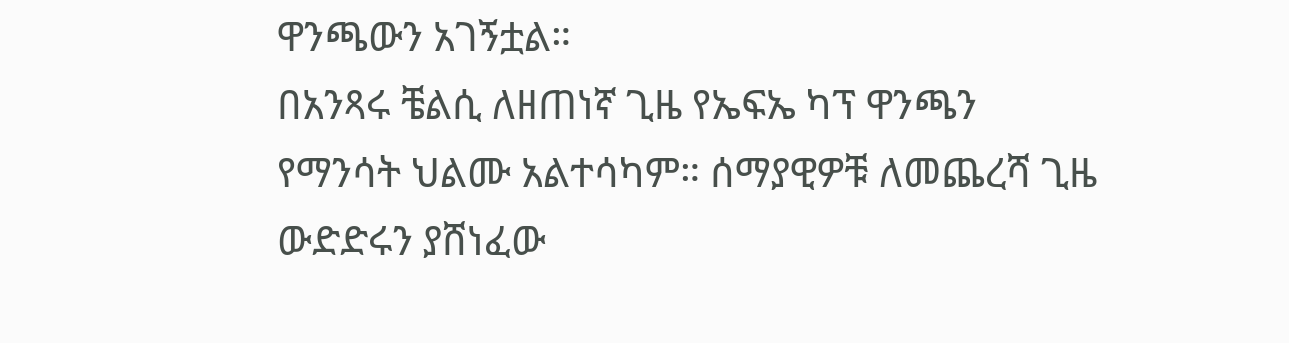ዋንጫውን አገኝቷል።
በአንጻሩ ቼልሲ ለዘጠነኛ ጊዜ የኤፍኤ ካፕ ዋንጫን የማንሳት ህልሙ አልተሳካም። ሰማያዊዎቹ ለመጨረሻ ጊዜ ውድድሩን ያሸነፈው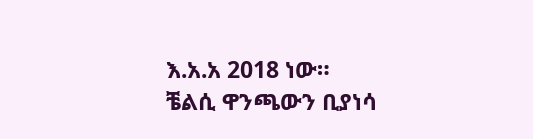እ.አ.አ 2018 ነው።
ቼልሲ ዋንጫውን ቢያነሳ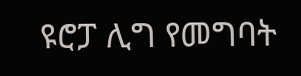ዩሮፓ ሊግ የመግባት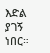እድል ያገኝ ነበር።